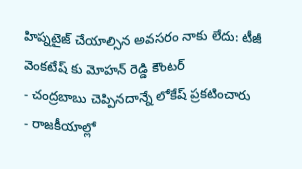హిప్నటైజ్ చేయాల్సిన అవసరం నాకు లేదు: టీజీ వెంకటేష్ కు మోహన్ రెడ్డి కౌంటర్
- చంద్రబాబు చెప్పినదాన్నే లోకేష్ ప్రకటించారు
- రాజకీయాల్లో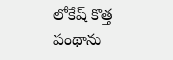లోకేష్ కొత్త పంథాను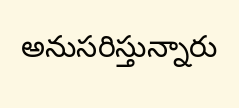అనుసరిస్తున్నారు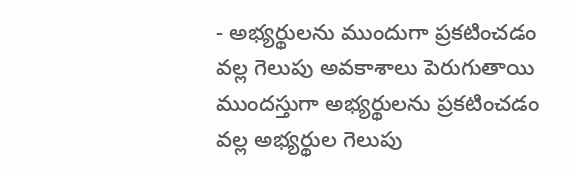- అభ్యర్థులను ముందుగా ప్రకటించడం వల్ల గెలుపు అవకాశాలు పెరుగుతాయి
ముందస్తుగా అభ్యర్థులను ప్రకటించడం వల్ల అభ్యర్థుల గెలుపు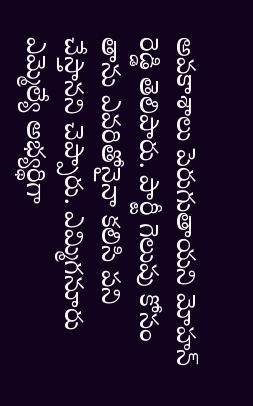అవకాశాలు పెరుగుతాయని మోహన్ రెడ్డి తెలిపారు. పార్టీ గెలుపు కోసం తాను ఎవరితోనైనా కలిసి పని చేస్తానని చెప్పారు. ఎమ్మిగనూరు ఎమ్మెల్యే అభ్యర్థిగా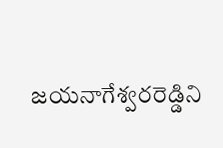జయనాగేశ్వరరెడ్డిని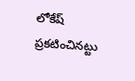లోకేష్ ప్రకటించినట్టు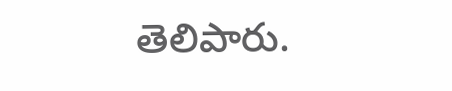తెలిపారు.